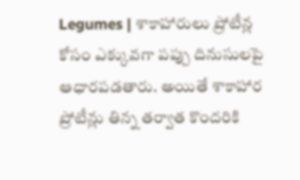Legumes | శాకాహారులు ప్రోటీన్ల కోసం ఎక్కువగా పప్పు దినుసులపై ఆధారపడతారు. అయితే శాకాహార ప్రోటీన్లు తిన్న తర్వాత కొందరికి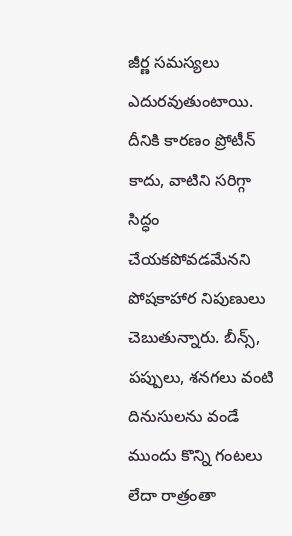జీర్ణ సమస్యలు ఎదురవుతుంటాయి. దీనికి కారణం ప్రోటీన్ కాదు, వాటిని సరిగ్గా సిద్ధం చేయకపోవడమేనని పోషకాహార నిపుణులు చెబుతున్నారు. బీన్స్, పప్పులు, శనగలు వంటి దినుసులను వండే ముందు కొన్ని గంటలు లేదా రాత్రంతా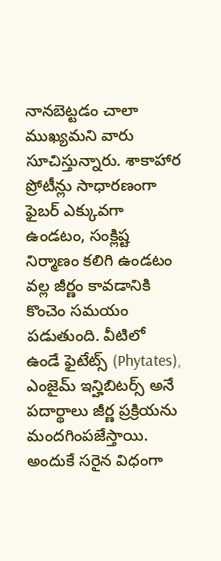నానబెట్టడం చాలా ముఖ్యమని వారు సూచిస్తున్నారు. శాకాహార ప్రోటీన్లు సాధారణంగా ఫైబర్ ఎక్కువగా ఉండటం, సంక్లిష్ట నిర్మాణం కలిగి ఉండటం వల్ల జీర్ణం కావడానికి కొంచెం సమయం పడుతుంది. వీటిలో ఉండే ఫైటేట్స్ (Phytates), ఎంజైమ్ ఇన్హిబిటర్స్ అనే పదార్థాలు జీర్ణ ప్రక్రియను మందగింపజేస్తాయి. అందుకే సరైన విధంగా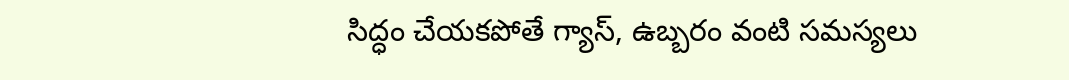సిద్ధం చేయకపోతే గ్యాస్, ఉబ్బరం వంటి సమస్యలు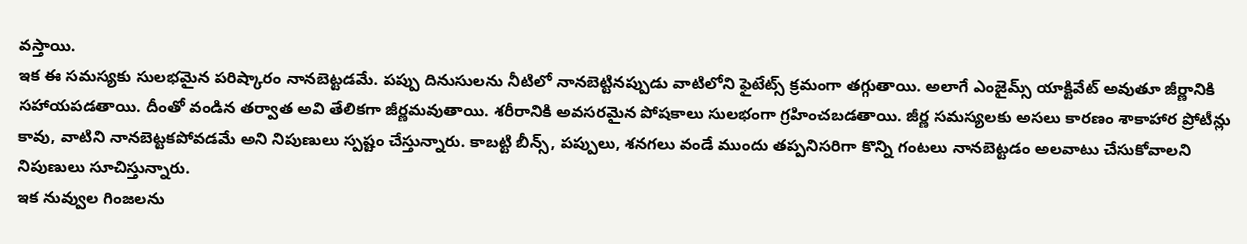వస్తాయి.
ఇక ఈ సమస్యకు సులభమైన పరిష్కారం నానబెట్టడమే. పప్పు దినుసులను నీటిలో నానబెట్టినప్పుడు వాటిలోని ఫైటేట్స్ క్రమంగా తగ్గుతాయి. అలాగే ఎంజైమ్స్ యాక్టివేట్ అవుతూ జీర్ణానికి సహాయపడతాయి. దీంతో వండిన తర్వాత అవి తేలికగా జీర్ణమవుతాయి. శరీరానికి అవసరమైన పోషకాలు సులభంగా గ్రహించబడతాయి. జీర్ణ సమస్యలకు అసలు కారణం శాకాహార ప్రోటీన్లు కావు, వాటిని నానబెట్టకపోవడమే అని నిపుణులు స్పష్టం చేస్తున్నారు. కాబట్టి బీన్స్, పప్పులు, శనగలు వండే ముందు తప్పనిసరిగా కొన్ని గంటలు నానబెట్టడం అలవాటు చేసుకోవాలని నిపుణులు సూచిస్తున్నారు.
ఇక నువ్వుల గింజలను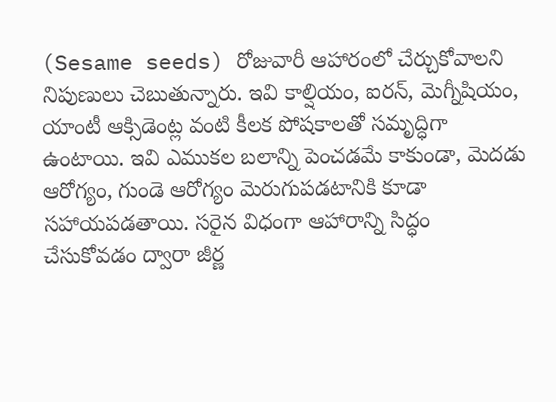(Sesame seeds) రోజువారీ ఆహారంలో చేర్చుకోవాలని నిపుణులు చెబుతున్నారు. ఇవి కాల్షియం, ఐరన్, మెగ్నీషియం, యాంటీ ఆక్సిడెంట్ల వంటి కీలక పోషకాలతో సమృద్ధిగా ఉంటాయి. ఇవి ఎముకల బలాన్ని పెంచడమే కాకుండా, మెదడు ఆరోగ్యం, గుండె ఆరోగ్యం మెరుగుపడటానికి కూడా సహాయపడతాయి. సరైన విధంగా ఆహారాన్ని సిద్ధం చేసుకోవడం ద్వారా జీర్ణ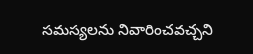సమస్యలను నివారించవచ్చని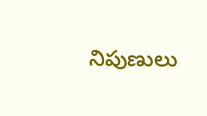నిపుణులు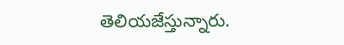తెలియజేస్తున్నారు.